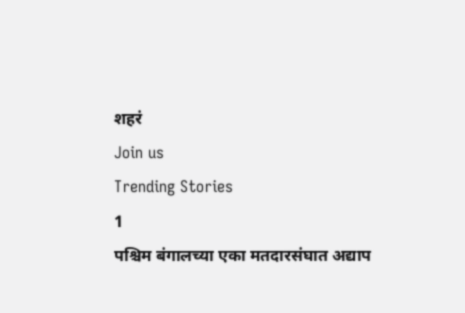शहरं
Join us
Trending Stories
1
पश्चिम बंगालच्या एका मतदारसंघात अद्याप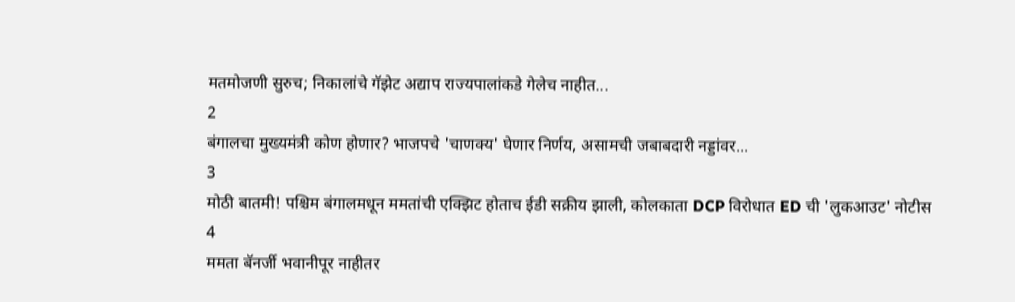मतमोजणी सुरुच; निकालांचे गॅझेट अद्याप राज्यपालांकडे गेलेच नाहीत...
2
बंगालचा मुख्यमंत्री कोण होणार? भाजपचे 'चाणक्य' घेणार निर्णय, असामची जबाबदारी नड्डांवर...
3
मोठी बातमी! पश्चिम बंगालमधून ममतांची एक्झिट होताच ईडी सक्रीय झाली, कोलकाता DCP विरोधात ED ची 'लुकआउट' नोटीस
4
ममता बॅनर्जी भवानीपूर नाहीतर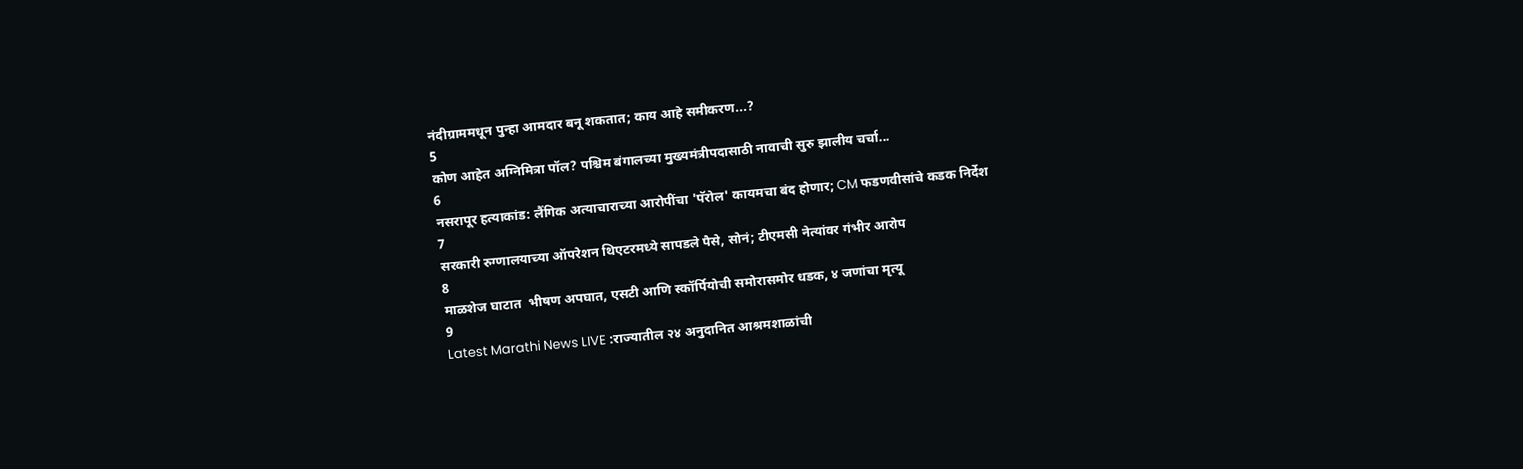नंदीग्राममधून पुन्हा आमदार बनू शकतात; काय आहे समीकरण...?
5
कोण आहेत अग्निमित्रा पॉल? पश्चिम बंगालच्या मुख्यमंत्रीपदासाठी नावाची सुरु झालीय चर्चा...
6
नसरापूर हत्याकांड: लैंगिक अत्याचाराच्या आरोपींचा 'पॅरोल' कायमचा बंद होणार; CM फडणवीसांचे कडक निर्देश
7
सरकारी रुग्णालयाच्या ऑपरेशन थिएटरमध्ये सापडले पैसे, सोनं; टीएमसी नेत्यांवर गंभीर आरोप
8
माळशेज घाटात  भीषण अपघात, एसटी आणि स्कॉर्पियोची समोरासमोर धडक, ४ जणांचा मृत्यू
9
Latest Marathi News LIVE :राज्यातील २४ अनुदानित आश्रमशाळांची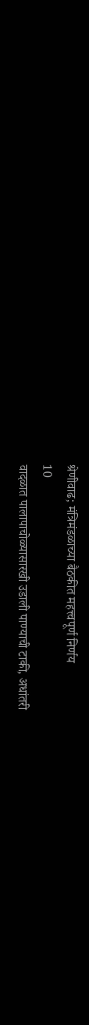श्रेणीवाढ; मंत्रिमंडळाच्या बैठकीत महत्त्वपूर्ण निर्णय
10
वादळात पालापाचोळ्यासारखी उडाली पाण्याची टाकी, अधांतरी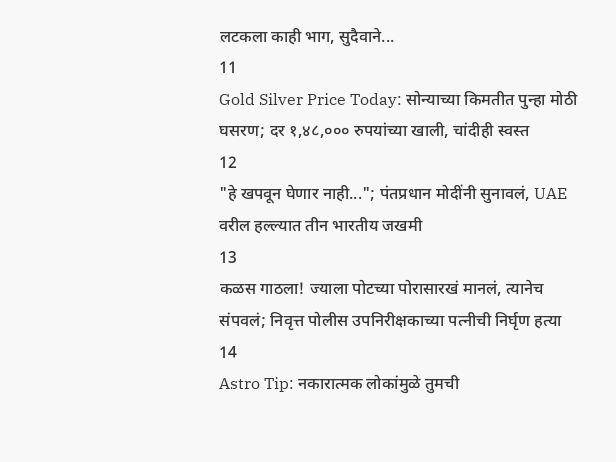लटकला काही भाग, सुदैवाने...
11
Gold Silver Price Today: सोन्याच्या किमतीत पुन्हा मोठी घसरण; दर १,४८,००० रुपयांच्या खाली, चांदीही स्वस्त
12
"हे खपवून घेणार नाही..."; पंतप्रधान मोदींनी सुनावलं, UAE वरील हल्ल्यात तीन भारतीय जखमी
13
कळस गाठला! ज्याला पोटच्या पोरासारखं मानलं, त्यानेच संपवलं; निवृत्त पोलीस उपनिरीक्षकाच्या पत्नीची निर्घृण हत्या
14
Astro Tip: नकारात्मक लोकांमुळे तुमची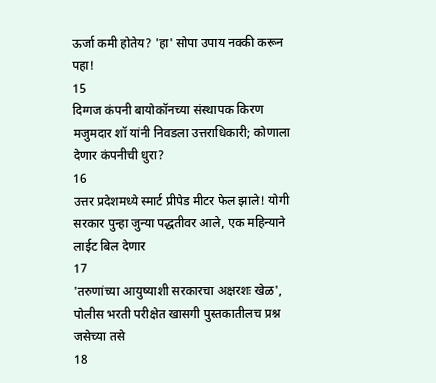ऊर्जा कमी होतेय? 'हा' सोपा उपाय नक्की करून पहा!
15
दिग्गज कंपनी बायोकॉनच्या संस्थापक किरण मजुमदार शॉ यांनी निवडला उत्तराधिकारी; कोणाला देणार कंपनीची धुरा?
16
उत्तर प्रदेशमध्ये स्मार्ट प्रीपेड मीटर फेल झाले! योगी सरकार पुन्हा जुन्या पद्धतीवर आले, एक महिन्याने लाईट बिल देणार
17
'तरुणांच्या आयुष्याशी सरकारचा अक्षरशः खेळ', पोलीस भरती परीक्षेत खासगी पुस्तकातीलच प्रश्न जसेच्या तसे
18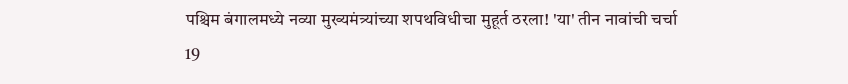पश्चिम बंगालमध्ये नव्या मुख्यमंत्र्यांच्या शपथविधीचा मुहूर्त ठरला! 'या' तीन नावांची चर्चा
19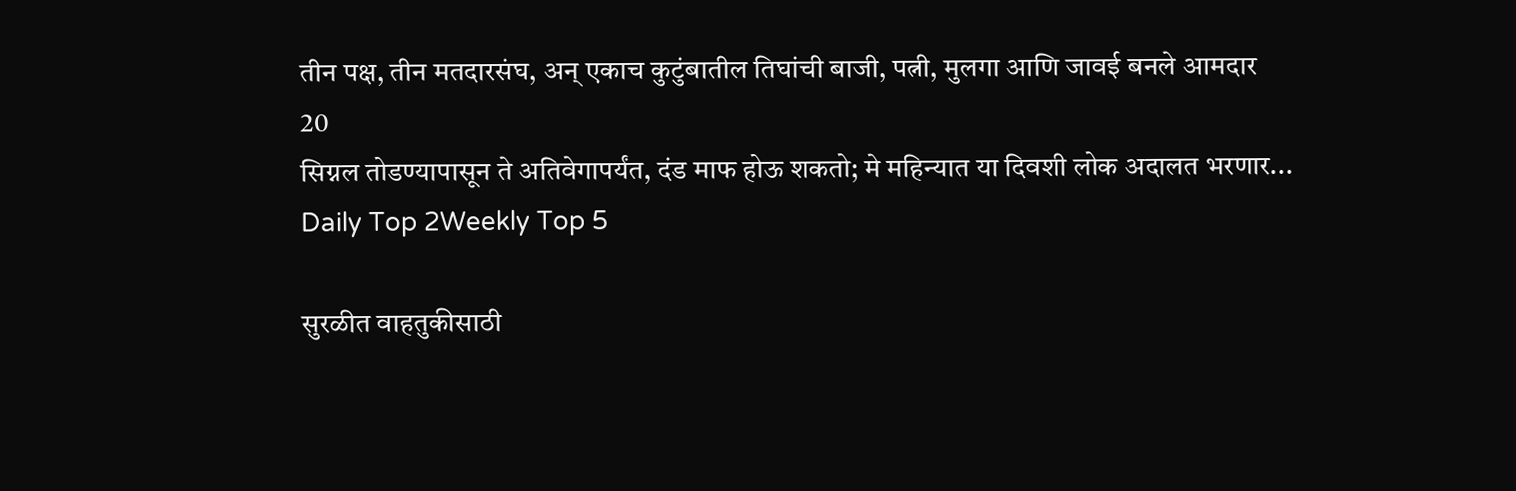तीन पक्ष, तीन मतदारसंघ, अन् एकाच कुटुंबातील तिघांची बाजी, पत्नी, मुलगा आणि जावई बनले आमदार
20
सिग्नल तोडण्यापासून ते अतिवेगापर्यंत, दंड माफ होऊ शकतो; मे महिन्यात या दिवशी लोक अदालत भरणार...
Daily Top 2Weekly Top 5

सुरळीत वाहतुकीसाठी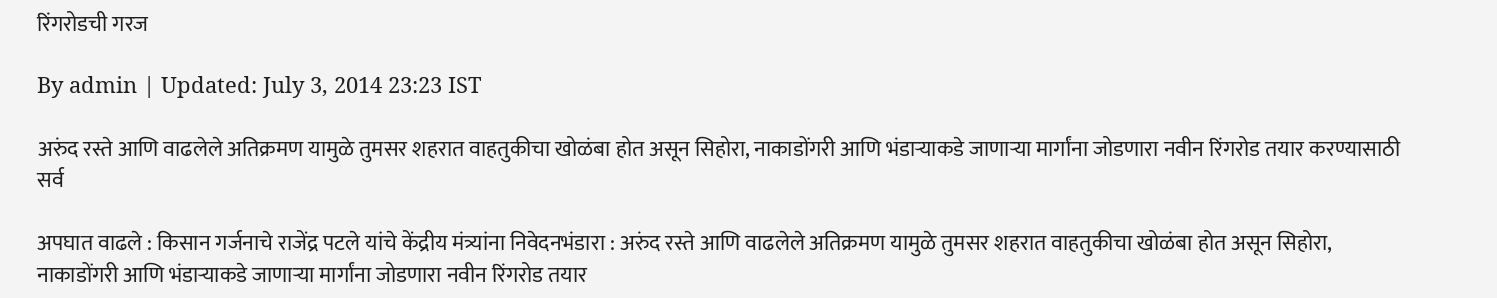रिंगरोडची गरज

By admin | Updated: July 3, 2014 23:23 IST

अरुंद रस्ते आणि वाढलेले अतिक्रमण यामुळे तुमसर शहरात वाहतुकीचा खोळंबा होत असून सिहोरा, नाकाडोंगरी आणि भंडाऱ्याकडे जाणाऱ्या मार्गांना जोडणारा नवीन रिंगरोड तयार करण्यासाठी सर्व

अपघात वाढले : किसान गर्जनाचे राजेंद्र पटले यांचे केंद्रीय मंत्र्यांना निवेदनभंडारा : अरुंद रस्ते आणि वाढलेले अतिक्रमण यामुळे तुमसर शहरात वाहतुकीचा खोळंबा होत असून सिहोरा, नाकाडोंगरी आणि भंडाऱ्याकडे जाणाऱ्या मार्गांना जोडणारा नवीन रिंगरोड तयार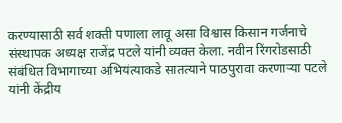करण्यासाठी सर्व शक्ती पणाला लावू असा विश्वास किसान गर्जनाचे संस्थापक अध्यक्ष राजेंद्र पटले यांनी व्यक्त केला. नवीन रिंगरोडसाठी संबंधित विभागाच्या अभियंत्याकडे सातत्याने पाठपुरावा करणाऱ्या पटले यांनी केंद्रीय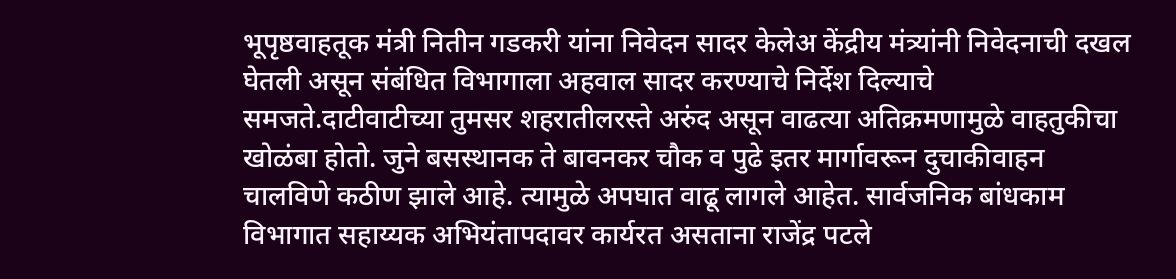भूपृष्ठवाहतूक मंत्री नितीन गडकरी यांना निवेदन सादर केलेअ केंद्रीय मंत्र्यांनी निवेदनाची दखल घेतली असून संबंधित विभागाला अहवाल सादर करण्याचे निर्देश दिल्याचे समजते.दाटीवाटीच्या तुमसर शहरातीलरस्ते अरुंद असून वाढत्या अतिक्रमणामुळे वाहतुकीचा खोळंबा होतो. जुने बसस्थानक ते बावनकर चौक व पुढे इतर मार्गावरून दुचाकीवाहन चालविणे कठीण झाले आहे. त्यामुळे अपघात वाढू लागले आहेत. सार्वजनिक बांधकाम विभागात सहाय्यक अभियंतापदावर कार्यरत असताना राजेंद्र पटले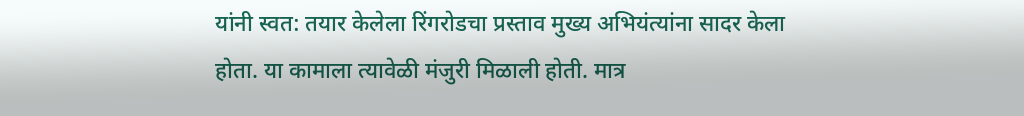यांनी स्वत: तयार केलेला रिंगरोडचा प्रस्ताव मुख्य अभियंत्यांना सादर केला होता. या कामाला त्यावेळी मंजुरी मिळाली होती. मात्र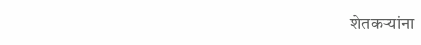शेतकऱ्यांना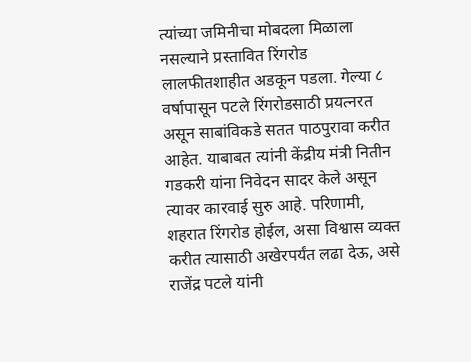त्यांच्या जमिनीचा मोबदला मिळाला नसल्याने प्रस्तावित रिंगरोड लालफीतशाहीत अडकून पडला. गेल्या ८ वर्षापासून पटले रिंगरोडसाठी प्रयत्नरत असून साबांविकडे सतत पाठपुरावा करीत आहेत. याबाबत त्यांनी केंद्रीय मंत्री नितीन गडकरी यांना निवेदन सादर केले असून त्यावर कारवाई सुरु आहे. परिणामी, शहरात रिंगरोड होईल, असा विश्वास व्यक्त करीत त्यासाठी अखेरपर्यंत लढा देऊ, असे राजेंद्र पटले यांनी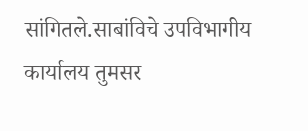सांगितले.साबांविचे उपविभागीय कार्यालय तुमसर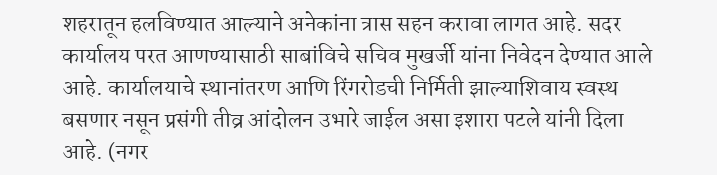शहरातून हलविण्यात आल्याने अनेकांना त्रास सहन करावा लागत आहे. सदर कार्यालय परत आणण्यासाठी साबांविचे सचिव मुखर्जी यांना निवेदन देण्यात आले आहे. कार्यालयाचे स्थानांतरण आणि रिंगरोडची निर्मिती झाल्याशिवाय स्वस्थ बसणार नसून प्रसंगी तीव्र आंदोलन उभारे जाईल असा इशारा पटले यांनी दिला आहे. (नगर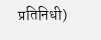प्रतिनिधी)